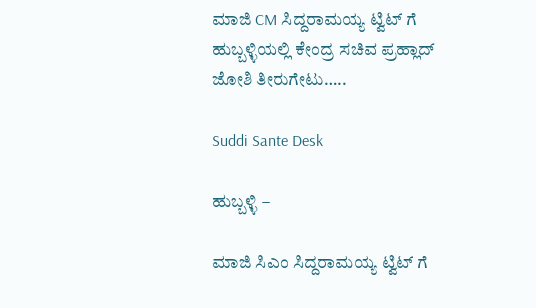ಮಾಜಿ CM ಸಿದ್ದರಾಮಯ್ಯ ಟ್ವಿಟ್ ಗೆ ಹುಬ್ಬಳ್ಳಿಯಲ್ಲಿ ಕೇಂದ್ರ ಸಚಿವ ಪ್ರಹ್ಲಾದ್ ಜೋಶಿ ತೀರುಗೇಟು…..

Suddi Sante Desk

ಹುಬ್ಬಳ್ಳಿ –

ಮಾಜಿ ಸಿಎಂ ಸಿದ್ದರಾಮಯ್ಯ ಟ್ವಿಟ್ ಗೆ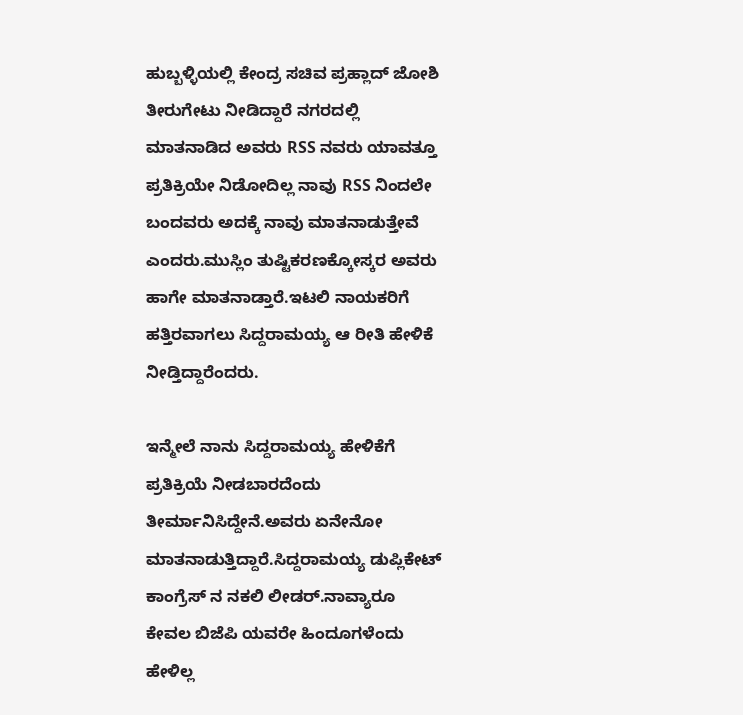ಹುಬ್ಬಳ್ಳಿಯಲ್ಲಿ ಕೇಂದ್ರ ಸಚಿವ ಪ್ರಹ್ಲಾದ್ ಜೋಶಿ ತೀರುಗೇಟು ನೀಡಿದ್ದಾರೆ ನಗರದಲ್ಲಿ ಮಾತನಾಡಿದ ಅವರು RSS ನವರು ಯಾವತ್ತೂ ಪ್ರತಿಕ್ರಿಯೇ ನಿಡೋದಿಲ್ಲ ನಾವು RSS ನಿಂದಲೇ ಬಂದವರು ಅದಕ್ಕೆ ನಾವು ಮಾತನಾಡುತ್ತೇವೆ ಎಂದರು.ಮುಸ್ಲಿಂ ತುಷ್ಟಿಕರಣಕ್ಕೋಸ್ಕರ ಅವರು ಹಾಗೇ ಮಾತನಾಡ್ತಾರೆ‌.ಇಟಲಿ ನಾಯಕರಿಗೆ ಹತ್ತಿರವಾಗಲು ಸಿದ್ದರಾಮಯ್ಯ ಆ ರೀತಿ ಹೇಳಿಕೆ ನೀಡ್ತಿದ್ದಾರೆಂದರು.

ಇನ್ಮೇಲೆ ನಾನು ಸಿದ್ದರಾಮಯ್ಯ ಹೇಳಿಕೆಗೆ ಪ್ರತಿಕ್ರಿಯೆ ನೀಡಬಾರದೆಂದು ತೀರ್ಮಾನಿಸಿದ್ದೇನೆ.ಅವರು ಏನೇನೋ ಮಾತನಾಡುತ್ತಿದ್ದಾರೆ.ಸಿದ್ದರಾಮಯ್ಯ ಡುಪ್ಲಿಕೇಟ್ ಕಾಂಗ್ರೆಸ್ ನ ನಕಲಿ ಲೀಡರ್.ನಾವ್ಯಾರೂ ಕೇವಲ ಬಿಜೆಪಿ ಯವರೇ ಹಿಂದೂಗಳೆಂದು ಹೇಳಿಲ್ಲ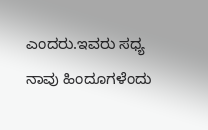ಎಂದರು.ಇವರು ಸಧ್ಯ ನಾವು ಹಿಂದೂಗಳೆಂದು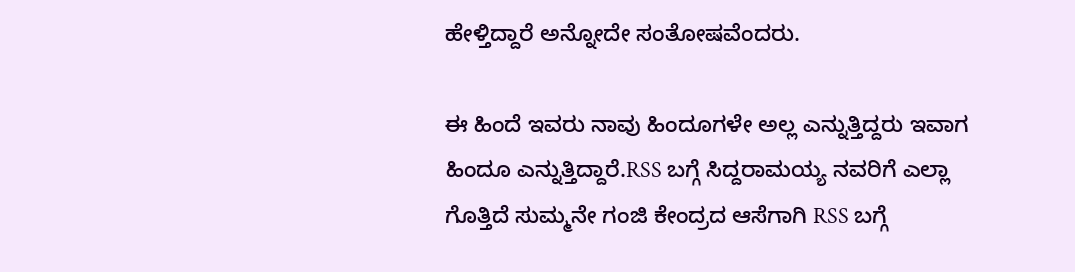ಹೇಳ್ತಿದ್ದಾರೆ ಅನ್ನೋದೇ ಸಂತೋಷವೆಂದರು.

ಈ ಹಿಂದೆ ಇವರು ನಾವು ಹಿಂದೂಗಳೇ ಅಲ್ಲ ಎನ್ನುತ್ತಿದ್ದರು ಇವಾಗ ಹಿಂದೂ ಎನ್ನುತ್ತಿದ್ದಾರೆ.RSS ಬಗ್ಗೆ ಸಿದ್ದರಾಮಯ್ಯ ನವರಿಗೆ ಎಲ್ಲಾ ಗೊತ್ತಿದೆ ಸುಮ್ಮನೇ ಗಂಜಿ ಕೇಂದ್ರದ ಆಸೆಗಾಗಿ RSS ಬಗ್ಗೆ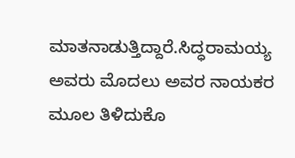ಮಾತನಾಡುತ್ತಿದ್ದಾರೆ.ಸಿದ್ಧರಾಮಯ್ಯ ಅವರು ಮೊದಲು ಅವರ ನಾಯಕರ ಮೂಲ ತಿಳಿದುಕೊ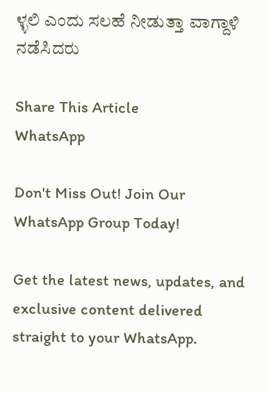ಳ್ಳಲಿ ಎಂದು ಸಲಹೆ ನೀಡುತ್ತಾ ವಾಗ್ದಾಳಿ ನಡೆಸಿದರು

Share This Article
WhatsApp

Don't Miss Out! Join Our WhatsApp Group Today!

Get the latest news, updates, and exclusive content delivered straight to your WhatsApp.